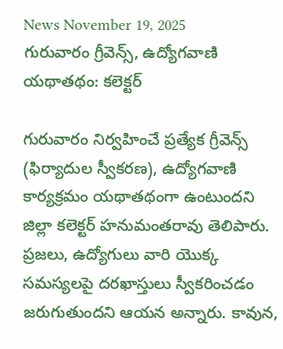News November 19, 2025
గురువారం గ్రీవెన్స్, ఉద్యోగవాణి యథాతథం: కలెక్టర్

గురువారం నిర్వహించే ప్రత్యేక గ్రీవెన్స్ (ఫిర్యాదుల స్వీకరణ), ఉద్యోగవాణి కార్యక్రమం యథాతథంగా ఉంటుందని జిల్లా కలెక్టర్ హనుమంతరావు తెలిపారు. ప్రజలు, ఉద్యోగులు వారి యొక్క సమస్యలపై దరఖాస్తులు స్వీకరించడం జరుగుతుందని ఆయన అన్నారు. కావున,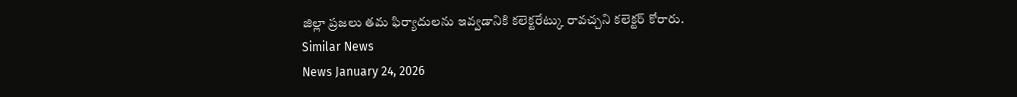జిల్లా ప్రజలు తమ ఫిర్యాదులను ఇవ్వడానికి కలెక్టరేట్కు రావచ్చని కలెక్టర్ కోరారు.
Similar News
News January 24, 2026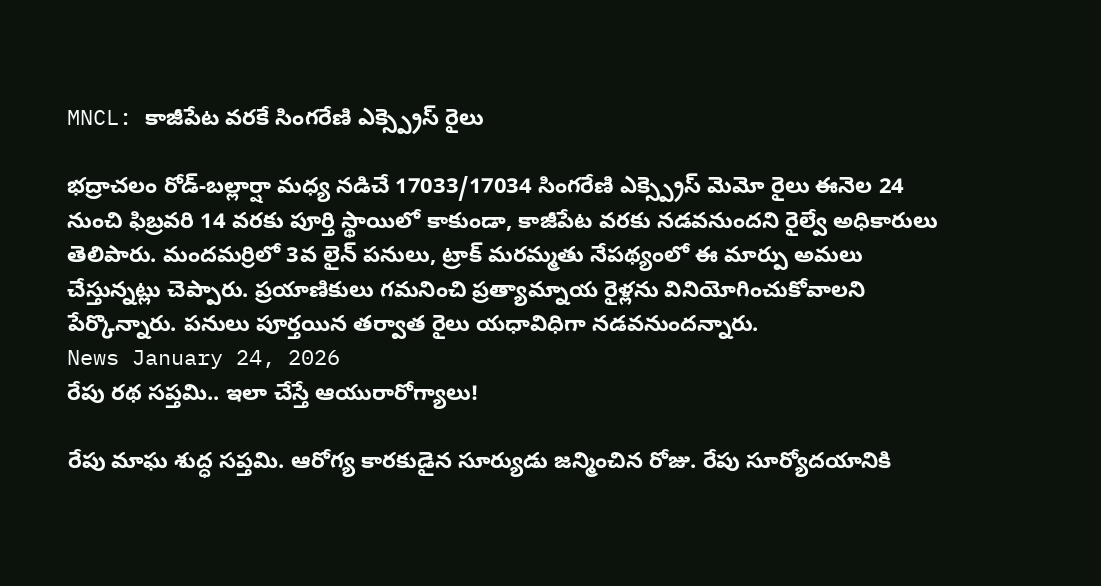MNCL: కాజీపేట వరకే సింగరేణి ఎక్స్ప్రెస్ రైలు

భద్రాచలం రోడ్-బల్లార్షా మధ్య నడిచే 17033/17034 సింగరేణి ఎక్స్ప్రెస్ మెమో రైలు ఈనెల 24 నుంచి ఫిబ్రవరి 14 వరకు పూర్తి స్థాయిలో కాకుండా, కాజీపేట వరకు నడవనుందని రైల్వే అధికారులు తెలిపారు. మందమర్రిలో 3వ లైన్ పనులు, ట్రాక్ మరమ్మతు నేపథ్యంలో ఈ మార్పు అమలు చేస్తున్నట్లు చెప్పారు. ప్రయాణికులు గమనించి ప్రత్యామ్నాయ రైళ్లను వినియోగించుకోవాలని పేర్కొన్నారు. పనులు పూర్తయిన తర్వాత రైలు యధావిధిగా నడవనుందన్నారు.
News January 24, 2026
రేపు రథ సప్తమి.. ఇలా చేస్తే ఆయురారోగ్యాలు!

రేపు మాఘ శుద్ధ సప్తమి. ఆరోగ్య కారకుడైన సూర్యుడు జన్మించిన రోజు. రేపు సూర్యోదయానికి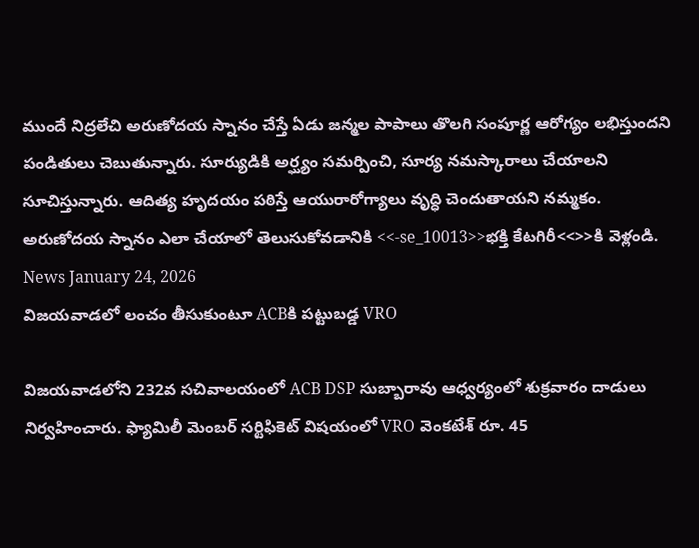ముందే నిద్రలేచి అరుణోదయ స్నానం చేస్తే ఏడు జన్మల పాపాలు తొలగి సంపూర్ణ ఆరోగ్యం లభిస్తుందని పండితులు చెబుతున్నారు. సూర్యుడికి అర్ఘ్యం సమర్పించి, సూర్య నమస్కారాలు చేయాలని సూచిస్తున్నారు. ఆదిత్య హృదయం పఠిస్తే ఆయురారోగ్యాలు వృద్ధి చెందుతాయని నమ్మకం. అరుణోదయ స్నానం ఎలా చేయాలో తెలుసుకోవడానికి <<-se_10013>>భక్తి కేటగిరీ<<>>కి వెళ్లండి.
News January 24, 2026
విజయవాడలో లంచం తీసుకుంటూ ACBకి పట్టుబడ్డ VRO

విజయవాడలోని 232వ సచివాలయంలో ACB DSP సుబ్బారావు ఆధ్వర్యంలో శుక్రవారం దాడులు నిర్వహించారు. ఫ్యామిలీ మెంబర్ సర్టిఫికెట్ విషయంలో VRO వెంకటేశ్ రూ. 45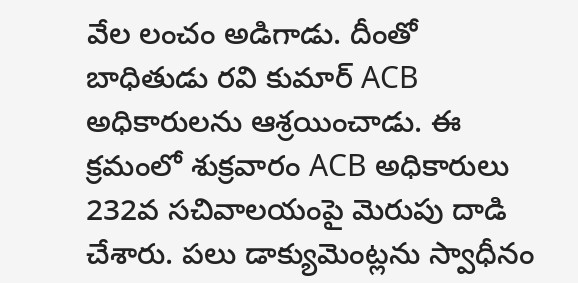వేల లంచం అడిగాడు. దీంతో బాధితుడు రవి కుమార్ ACB అధికారులను ఆశ్రయించాడు. ఈ క్రమంలో శుక్రవారం ACB అధికారులు 232వ సచివాలయంపై మెరుపు దాడి చేశారు. పలు డాక్యుమెంట్లను స్వాధీనం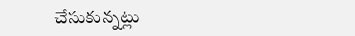చేసుకున్నట్లు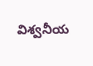విశ్వనీయ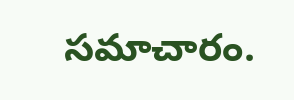సమాచారం.